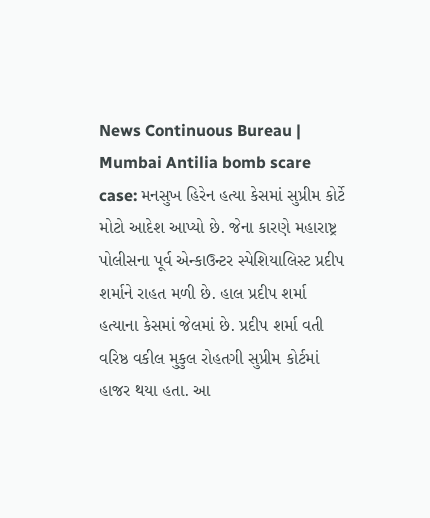News Continuous Bureau | Mumbai Antilia bomb scare case: મનસુખ હિરેન હત્યા કેસમાં સુપ્રીમ કોર્ટે મોટો આદેશ આપ્યો છે. જેના કારણે મહારાષ્ટ્ર પોલીસના પૂર્વ એન્કાઉન્ટર સ્પેશિયાલિસ્ટ પ્રદીપ શર્માને રાહત મળી છે. હાલ પ્રદીપ શર્મા હત્યાના કેસમાં જેલમાં છે. પ્રદીપ શર્મા વતી વરિષ્ઠ વકીલ મુકુલ રોહતગી સુપ્રીમ કોર્ટમાં હાજર થયા હતા. આ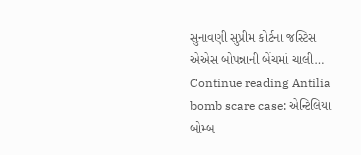સુનાવણી સુપ્રીમ કોર્ટના જસ્ટિસ એએસ બોપન્નાની બેંચમાં ચાલી… Continue reading Antilia bomb scare case: એન્ટિલિયા બોમ્બ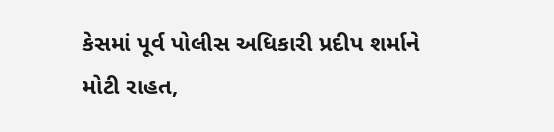કેસમાં પૂર્વ પોલીસ અધિકારી પ્રદીપ શર્માને મોટી રાહત,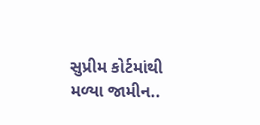સુપ્રીમ કોર્ટમાંથી મળ્યા જામીન..